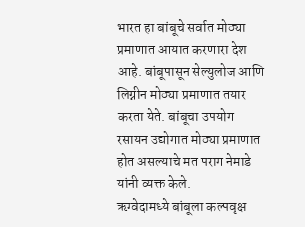भारत हा बांबूचे सर्वात मोठ्या प्रमाणात आयात करणारा देश आहे. बांबूपासून सेल्युलोज आणि लिग्नीन मोठ्या प्रमाणात तयार करता येते. बांबूचा उपयोग रसायन उद्योगात मोठ्या प्रमाणात होत असल्याचे मत पराग नेमाडे यांनी व्यक्त केले.
ऋग्वेदामध्ये बांबूला कल्पवृक्ष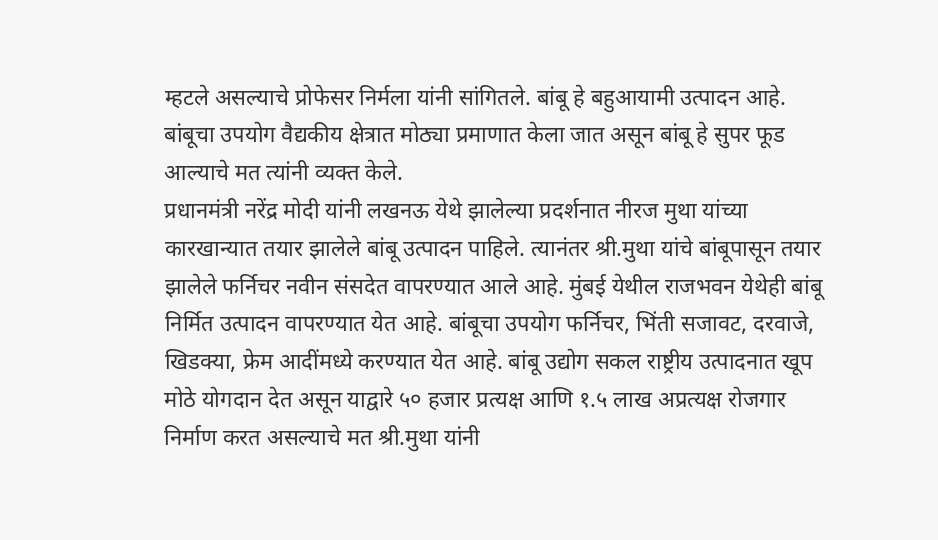म्हटले असल्याचे प्रोफेसर निर्मला यांनी सांगितले. बांबू हे बहुआयामी उत्पादन आहे. बांबूचा उपयोग वैद्यकीय क्षेत्रात मोठ्या प्रमाणात केला जात असून बांबू हे सुपर फूड आल्याचे मत त्यांनी व्यक्त केले.
प्रधानमंत्री नरेंद्र मोदी यांनी लखनऊ येथे झालेल्या प्रदर्शनात नीरज मुथा यांच्या कारखान्यात तयार झालेले बांबू उत्पादन पाहिले. त्यानंतर श्री.मुथा यांचे बांबूपासून तयार झालेले फर्निचर नवीन संसदेत वापरण्यात आले आहे. मुंबई येथील राजभवन येथेही बांबू निर्मित उत्पादन वापरण्यात येत आहे. बांबूचा उपयोग फर्निचर, भिंती सजावट, दरवाजे, खिडक्या, फ्रेम आदींमध्ये करण्यात येत आहे. बांबू उद्योग सकल राष्ट्रीय उत्पादनात खूप मोठे योगदान देत असून याद्वारे ५० हजार प्रत्यक्ष आणि १.५ लाख अप्रत्यक्ष रोजगार निर्माण करत असल्याचे मत श्री.मुथा यांनी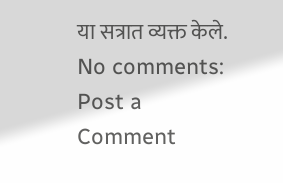या सत्रात व्यक्त केले.
No comments:
Post a Comment